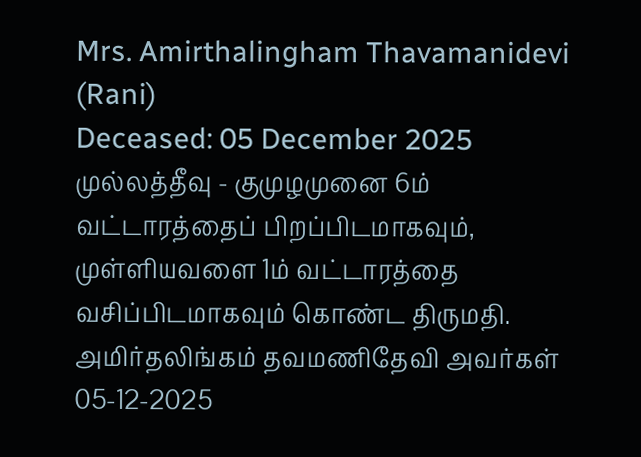Mrs. Amirthalingham Thavamanidevi (Rani)
Deceased: 05 December 2025
முல்லத்தீவு - குமுழமுனை 6ம் வட்டாரத்தைப் பிறப்பிடமாகவும், முள்ளியவளை 1ம் வட்டாரத்தை வசிப்பிடமாகவும் கொண்ட திருமதி. அமிர்தலிங்கம் தவமணிதேவி அவர்கள் 05-12-2025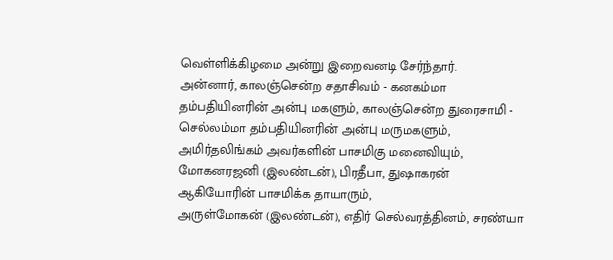வெள்ளிக்கிழமை அன்று இறைவனடி சேர்ந்தார்.
அன்னார், காலஞ்சென்ற சதாசிவம் - கனகம்மா தம்பதியினரின் அன்பு மகளும், காலஞ்சென்ற துரைசாமி - செல்லம்மா தம்பதியினரின் அன்பு மருமகளும்,
அமிர்தலிங்கம் அவர்களின் பாசமிகு மனைவியும்,
மோகனரஜனி (இலண்டன்), பிரதீபா, துஷாகரன் ஆகியோரின் பாசமிக்க தாயாரும்,
அருள்மோகன் (இலண்டன்), எதிர் செல்வரத்தினம், சரண்யா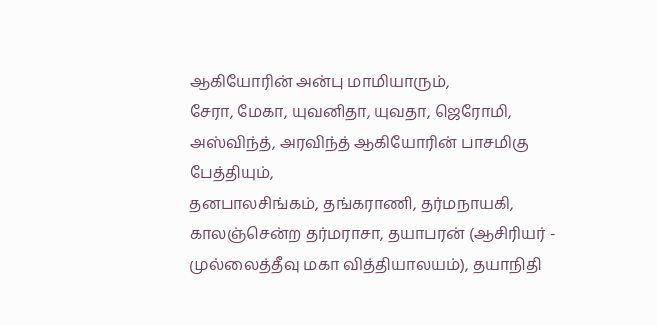ஆகியோரின் அன்பு மாமியாரும்,
சேரா, மேகா, யுவனிதா, யுவதா, ஜெரோமி, அஸ்விந்த், அரவிந்த் ஆகியோரின் பாசமிகு பேத்தியும்,
தனபாலசிங்கம், தங்கராணி, தர்மநாயகி, காலஞ்சென்ற தர்மராசா, தயாபரன் (ஆசிரியர் - முல்லைத்தீவு மகா வித்தியாலயம்), தயாநிதி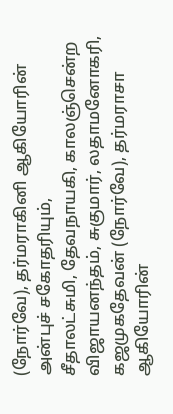(நோர்வே), தர்மராகினி ஆகியோரின் அன்புச் சகோதரியும்,
சீதாலட்சுமி, தேவநாயகி, காலஞ்சென்ற விஜாயனந்தம், சுகுமார், லதாமனோகரி, கஜமுகதேவன் (நோர்வே), தர்மராசா ஆகியோரின்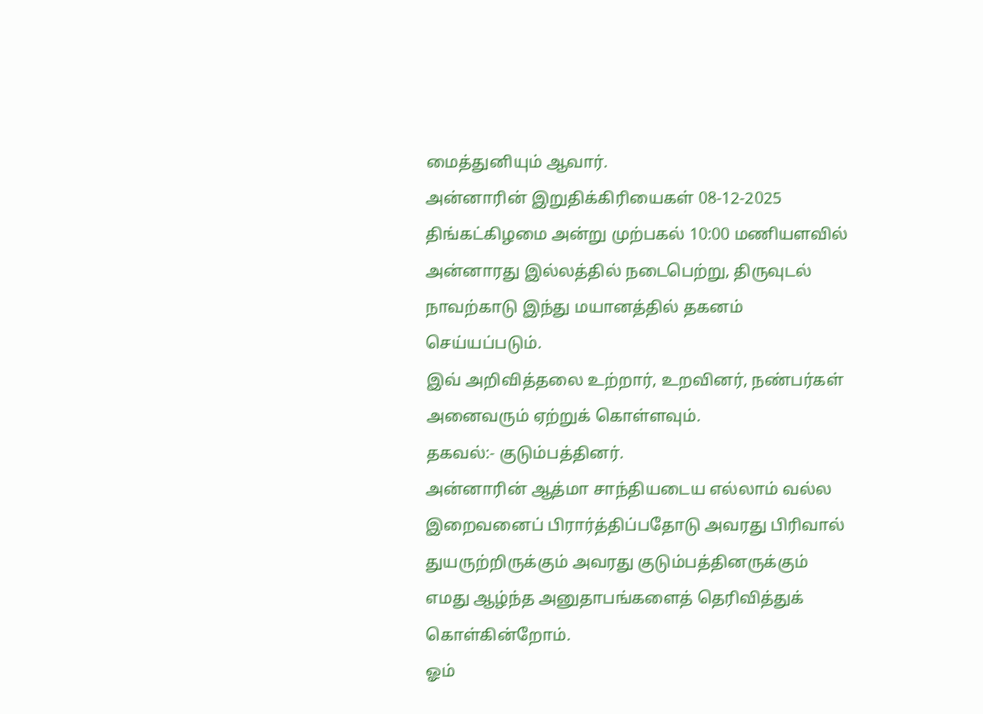மைத்துனியும் ஆவார்.
அன்னாரின் இறுதிக்கிரியைகள் 08-12-2025 திங்கட்கிழமை அன்று முற்பகல் 10:00 மணியளவில் அன்னாரது இல்லத்தில் நடைபெற்று, திருவுடல் நாவற்காடு இந்து மயானத்தில் தகனம் செய்யப்படும்.
இவ் அறிவித்தலை உற்றார், உறவினர், நண்பர்கள் அனைவரும் ஏற்றுக் கொள்ளவும்.
தகவல்:- குடும்பத்தினர்.
அன்னாரின் ஆத்மா சாந்தியடைய எல்லாம் வல்ல இறைவனைப் பிரார்த்திப்பதோடு அவரது பிரிவால் துயருற்றிருக்கும் அவரது குடும்பத்தினருக்கும் எமது ஆழ்ந்த அனுதாபங்களைத் தெரிவித்துக் கொள்கின்றோம்.
ஓம்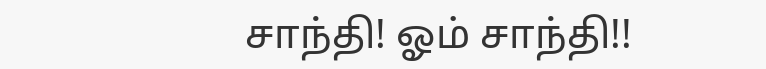சாந்தி! ஓம் சாந்தி!!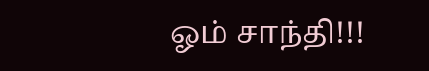ஓம் சாந்தி!!!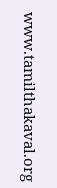www.tamilthakaval.org